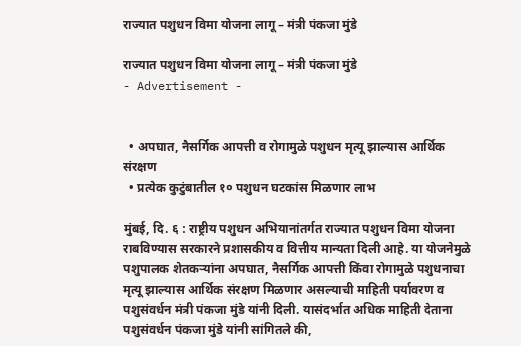राज्यात पशुधन विमा योजना लागू – मंत्री पंकजा मुंडे

राज्यात पशुधन विमा योजना लागू – मंत्री पंकजा मुंडे
- Advertisement -


  • अपघात, नैसर्गिक आपत्ती व रोगामुळे पशुधन मृत्यू झाल्यास आर्थिक संरक्षण
  • प्रत्येक कुटुंबातील १० पशुधन घटकांस मिळणार लाभ

मुंबई, दि. ६ : राष्ट्रीय पशुधन अभियानांतर्गत राज्यात पशुधन विमा योजना राबविण्यास सरकारने प्रशासकीय व वित्तीय मान्यता दिली आहे. या योजनेमुळे पशुपालक शेतकऱ्यांना अपघात, नैसर्गिक आपत्ती किंवा रोगामुळे पशुधनाचा मृत्यू झाल्यास आर्थिक संरक्षण मिळणार असल्याची माहिती पर्यावरण व पशुसंवर्धन मंत्री पंकजा मुंडे यांनी दिली. यासंदर्भात अधिक माहिती देताना पशुसंवर्धन पंकजा मुंडे यांनी सांगितले की,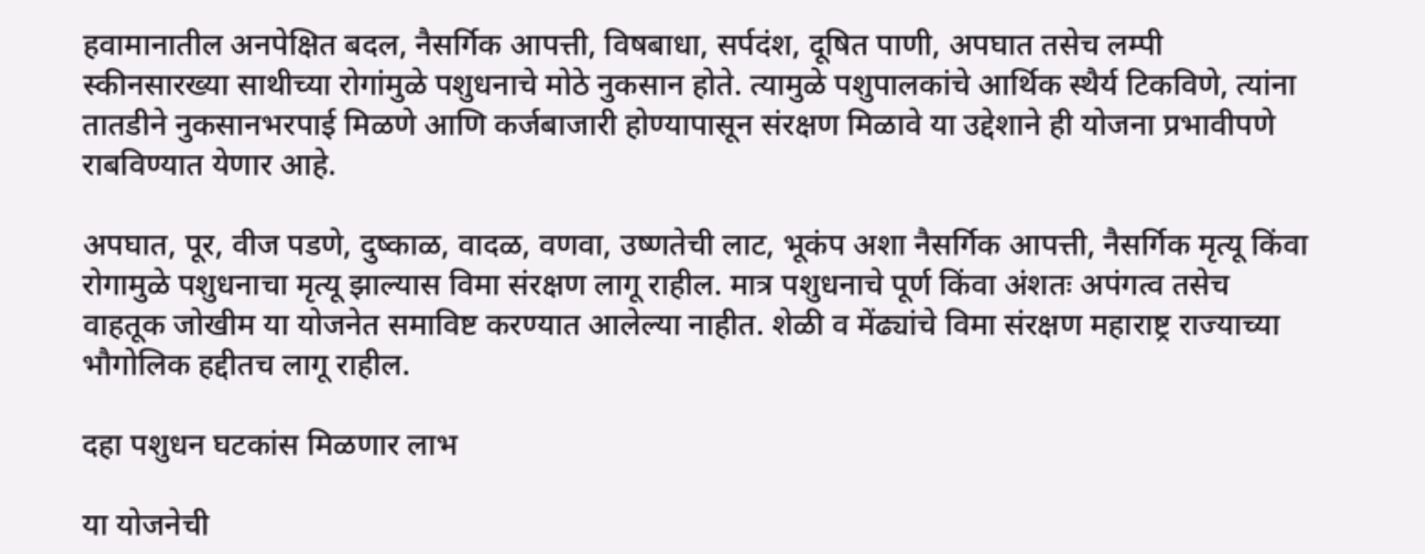हवामानातील अनपेक्षित बदल, नैसर्गिक आपत्ती, विषबाधा, सर्पदंश, दूषित पाणी, अपघात तसेच लम्पी स्कीनसारख्या साथीच्या रोगांमुळे पशुधनाचे मोठे नुकसान होते. त्यामुळे पशुपालकांचे आर्थिक स्थैर्य टिकविणे, त्यांना तातडीने नुकसानभरपाई मिळणे आणि कर्जबाजारी होण्यापासून संरक्षण मिळावे या उद्देशाने ही योजना प्रभावीपणे राबविण्यात येणार आहे.

अपघात, पूर, वीज पडणे, दुष्काळ, वादळ, वणवा, उष्णतेची लाट, भूकंप अशा नैसर्गिक आपत्ती, नैसर्गिक मृत्यू किंवा रोगामुळे पशुधनाचा मृत्यू झाल्यास विमा संरक्षण लागू राहील. मात्र पशुधनाचे पूर्ण किंवा अंशतः अपंगत्व तसेच वाहतूक जोखीम या योजनेत समाविष्ट करण्यात आलेल्या नाहीत. शेळी व मेंढ्यांचे विमा संरक्षण महाराष्ट्र राज्याच्या भौगोलिक हद्दीतच लागू राहील.

दहा पशुधन घटकांस मिळणार लाभ

या योजनेची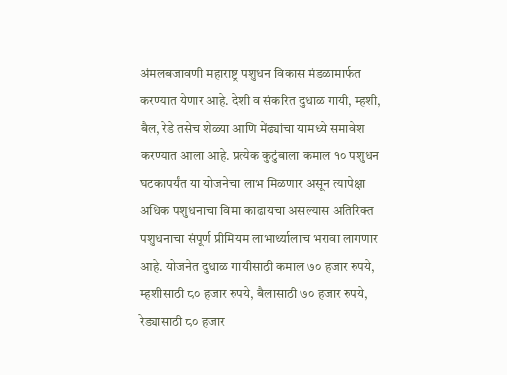अंमलबजावणी महाराष्ट्र पशुधन विकास मंडळामार्फत करण्यात येणार आहे. देशी व संकरित दुधाळ गायी, म्हशी, बैल, रेडे तसेच शेळ्या आणि मेंढ्यांचा यामध्ये समावेश करण्यात आला आहे. प्रत्येक कुटुंबाला कमाल १० पशुधन घटकापर्यंत या योजनेचा लाभ मिळणार असून त्यापेक्षा अधिक पशुधनाचा विमा काढायचा असल्यास अतिरिक्त पशुधनाचा संपूर्ण प्रीमियम लाभार्थ्यालाच भरावा लागणार आहे. योजनेत दुधाळ गायीसाठी कमाल ७० हजार रुपये, म्हशीसाठी ८० हजार रुपये, बैलासाठी ७० हजार रुपये, रेड्यासाठी ८० हजार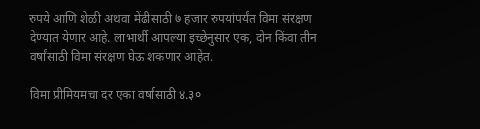रुपये आणि शेळी अथवा मेंढीसाठी ७ हजार रुपयांपर्यंत विमा संरक्षण देण्यात येणार आहे. लाभार्थी आपल्या इच्छेनुसार एक, दोन किंवा तीन वर्षांसाठी विमा संरक्षण घेऊ शकणार आहेत.

विमा प्रीमियमचा दर एका वर्षासाठी ४.३०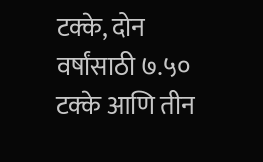टक्के, दोन वर्षांसाठी ७.५० टक्के आणि तीन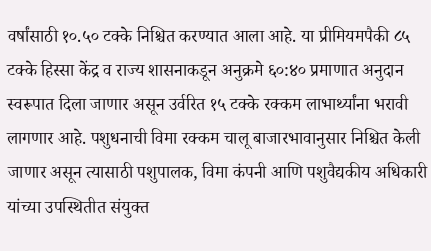वर्षांसाठी १०.५० टक्के निश्चित करण्यात आला आहे. या प्रीमियमपैकी ८५ टक्के हिस्सा केंद्र व राज्य शासनाकडून अनुक्रमे ६०:४० प्रमाणात अनुदान स्वरूपात दिला जाणार असून उर्वरित १५ टक्के रक्कम लाभार्थ्यांना भरावी लागणार आहे. पशुधनाची विमा रक्कम चालू बाजारभावानुसार निश्चित केली जाणार असून त्यासाठी पशुपालक, विमा कंपनी आणि पशुवैद्यकीय अधिकारी यांच्या उपस्थितीत संयुक्त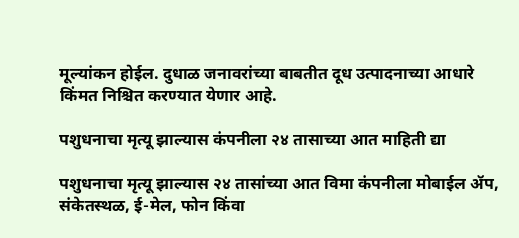मूल्यांकन होईल. दुधाळ जनावरांच्या बाबतीत दूध उत्पादनाच्या आधारे किंमत निश्चित करण्यात येणार आहे.

पशुधनाचा मृत्यू झाल्यास कंपनीला २४ तासाच्या आत माहिती द्या

पशुधनाचा मृत्यू झाल्यास २४ तासांच्या आत विमा कंपनीला मोबाईल ॲप, संकेतस्थळ, ई-मेल, फोन किंवा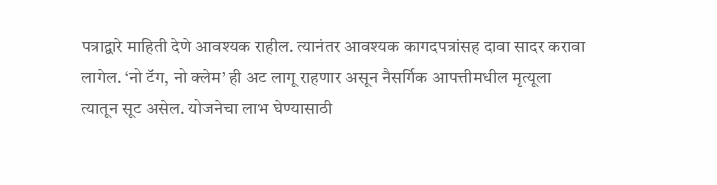पत्राद्वारे माहिती देणे आवश्यक राहील. त्यानंतर आवश्यक कागदपत्रांसह दावा सादर करावा लागेल. ‘नो टॅग, नो क्लेम’ ही अट लागू राहणार असून नैसर्गिक आपत्तीमधील मृत्यूला त्यातून सूट असेल. योजनेचा लाभ घेण्यासाठी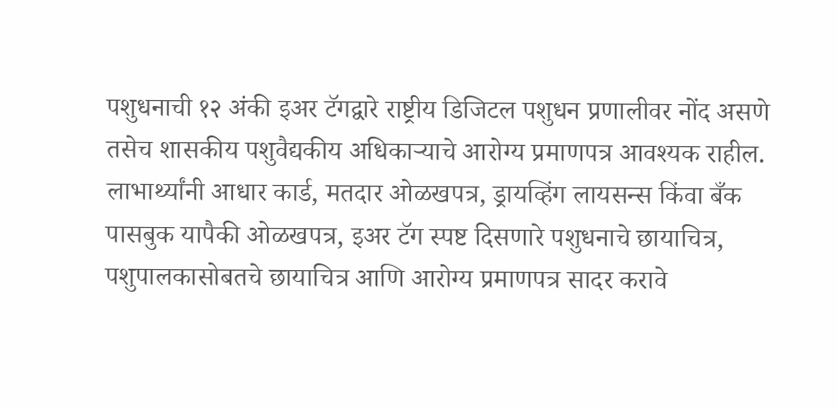पशुधनाची १२ अंकी इअर टॅगद्वारे राष्ट्रीय डिजिटल पशुधन प्रणालीवर नोंद असणे तसेच शासकीय पशुवैद्यकीय अधिकाऱ्याचे आरोग्य प्रमाणपत्र आवश्यक राहील. लाभार्थ्यांनी आधार कार्ड, मतदार ओळखपत्र, ड्रायव्हिंग लायसन्स किंवा बँक पासबुक यापैकी ओळखपत्र, इअर टॅग स्पष्ट दिसणारे पशुधनाचे छायाचित्र, पशुपालकासोबतचे छायाचित्र आणि आरोग्य प्रमाणपत्र सादर करावे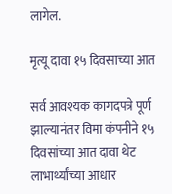लागेल.

मृत्यू दावा १५ दिवसाच्या आत

सर्व आवश्यक कागदपत्रे पूर्ण झाल्यानंतर विमा कंपनीने १५ दिवसांच्या आत दावा थेट लाभार्थ्यांच्या आधार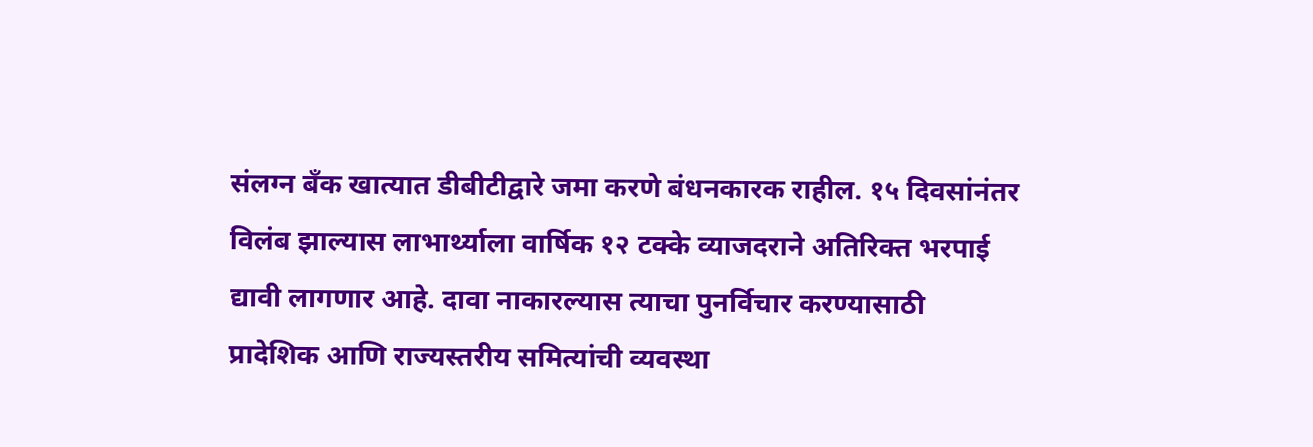संलग्न बँक खात्यात डीबीटीद्वारे जमा करणे बंधनकारक राहील. १५ दिवसांनंतर विलंब झाल्यास लाभार्थ्याला वार्षिक १२ टक्के व्याजदराने अतिरिक्त भरपाई द्यावी लागणार आहे. दावा नाकारल्यास त्याचा पुनर्विचार करण्यासाठी प्रादेशिक आणि राज्यस्तरीय समित्यांची व्यवस्था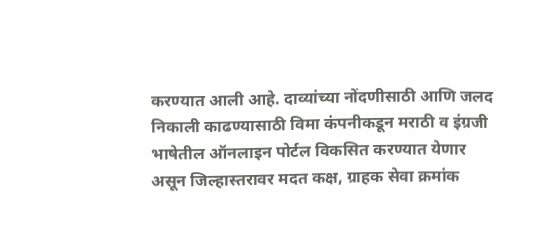करण्यात आली आहे. दाव्यांच्या नोंदणीसाठी आणि जलद निकाली काढण्यासाठी विमा कंपनीकडून मराठी व इंग्रजी भाषेतील ऑनलाइन पोर्टल विकसित करण्यात येणार असून जिल्हास्तरावर मदत कक्ष, ग्राहक सेवा क्रमांक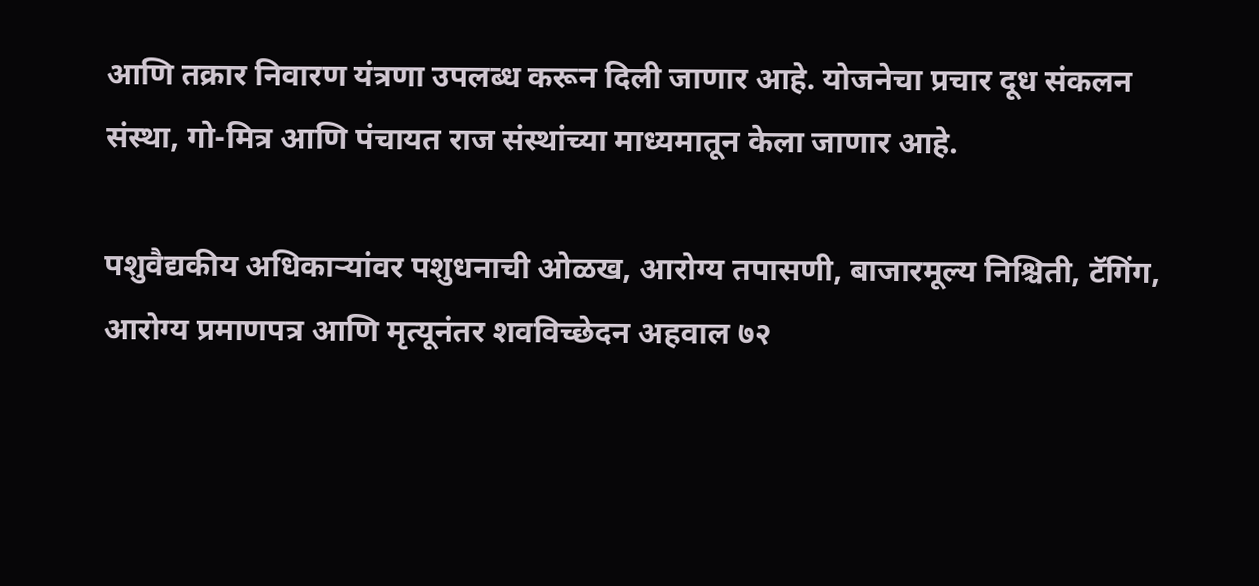आणि तक्रार निवारण यंत्रणा उपलब्ध करून दिली जाणार आहे. योजनेचा प्रचार दूध संकलन संस्था, गो-मित्र आणि पंचायत राज संस्थांच्या माध्यमातून केला जाणार आहे.

पशुवैद्यकीय अधिकाऱ्यांवर पशुधनाची ओळख, आरोग्य तपासणी, बाजारमूल्य निश्चिती, टॅगिंग, आरोग्य प्रमाणपत्र आणि मृत्यूनंतर शवविच्छेदन अहवाल ७२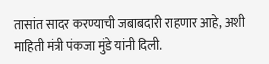तासांत सादर करण्याची जबाबदारी राहणार आहे, अशी माहिती मंत्री पंकजा मुंडे यांनी दिली.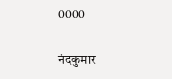0000

नंदकुमार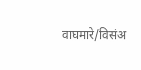वाघमारे/विसंअ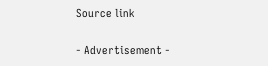Source link

- Advertisement -